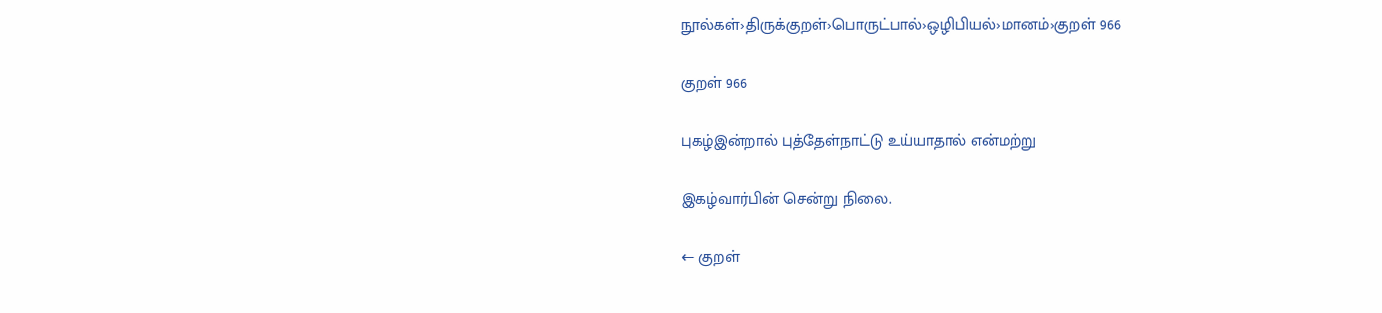நூல்கள்›திருக்குறள்›பொருட்பால்›ஒழிபியல்›மானம்›குறள் 966

குறள் 966

புகழ்இன்றால் புத்தேள்நாட்டு உய்யாதால் என்மற்று

இகழ்வார்பின் சென்று நிலை.

← குறள்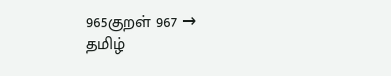965குறள் 967 →
தமிழ்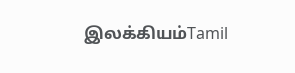இலக்கியம்Tamil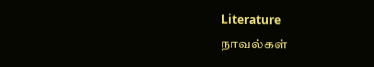Literature
நாவல்கள்